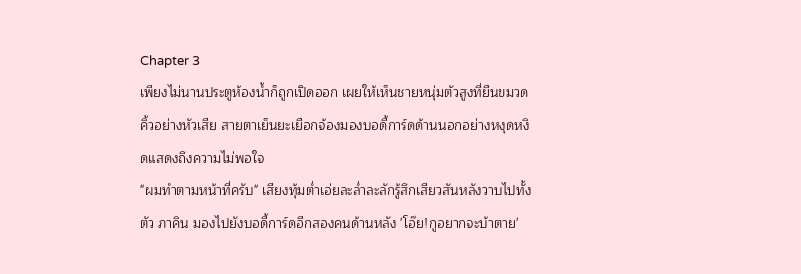Chapter 3
เพียงไม่นานประตูห้องน้ำก็ถูกเปิดออก เผยให้เห็นชายหนุ่มตัวสูงที่ยืนขมวดคิ้วอย่างหัวเสีย สายตาเย็นยะเยือกจ้องมองบอดี้การ์ดด้านนอกอย่างหงุดหงิดแสดงถึงความไม่พอใจ
"ผมทำตามหน้าที่ครับ" เสียงทุ้มต่ำเอ่ยละล่ำละลักรู้สึกเสียวสันหลังวาบไปทั้งตัว ภาคิน มองไปยังบอดี้การ์ดอีกสองคนด้านหลัง 'โอ๊ย!กูอยากจะบ้าตาย'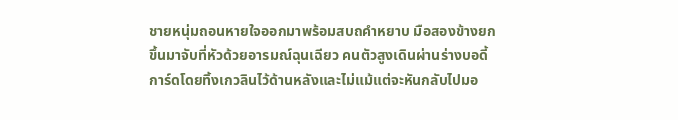ชายหนุ่มถอนหายใจออกมาพร้อมสบถคำหยาบ มือสองข้างยกขึ้นมาจับที่หัวด้วยอารมณ์ฉุนเฉียว คนตัวสูงเดินผ่านร่างบอดี้การ์ดโดยทิ้งเกวลินไว้ด้านหลังและไม่แม้แต่จะหันกลับไปมอ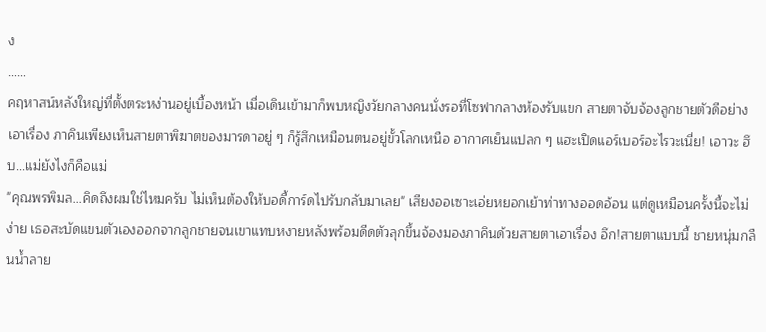ง
……
คฤหาสน์หลังใหญ่ที่ตั้งตระหง่านอยู่เบื้องหน้า เมื่อเดินเข้ามาก็พบหญิงวัยกลางคนนั่งรอที่โซฟากลางห้องรับแขก สายตาจับจ้องลูกชายตัวดีอย่างเอาเรื่อง ภาคินเพียงเห็นสายตาพิฆาตของมารดาอยู่ ๆ ก็รู้สึกเหมือนตนอยู่ขั้วโลกเหนือ อากาศเย็นแปลก ๆ แฮะเปิดแอร์เบอร์อะไรวะเนี่ย! เอาวะ ฮึบ...แม่ยังไงก็คือแม่
"คุณพรพิมล...คิดถึงผมใช่ไหมครับ ไม่เห็นต้องให้บอดี้การ์ดไปรับกลับมาเลย" เสียงออเซาะเอ่ยหยอกเย้าท่าทางออดอ้อน แต่ดูเหมือนครั้งนี้จะไม่ง่าย เธอสะบัดแขนตัวเองออกจากลูกชายจนเขาแทบหงายหลังพร้อมดีดตัวลุกขึ้นจ้องมองภาคินด้วยสายตาเอาเรื่อง อึก!สายตาแบบนี้ ชายหนุ่มกลืนน้ำลาย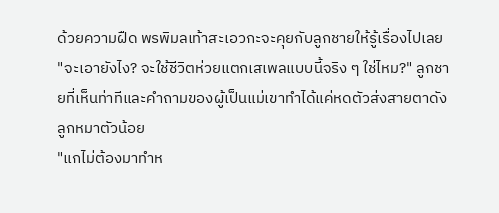ด้วยความฝืด พรพิมลเท้าสะเอวกะจะคุยกับลูกชายให้รู้เรื่องไปเลย
"จะเอายังไง? จะใช้ชีวิตห่วยแตกเสเพลแบบนี้จริง ๆ ใช่ไหม?" ลูกชายที่เห็นท่าทีและคำถามของผู้เป็นแม่เขาทำได้แค่หดตัวส่งสายตาดังลูกหมาตัวน้อย
"แกไม่ต้องมาทำห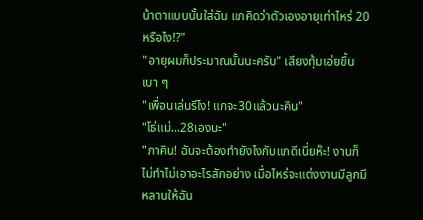น้าตาแบบนั้นใส่ฉัน แกคิดว่าตัวเองอายุเท่าไหร่ 20หรือไง!?"
"อายุผมก็ประมาณนั้นนะครับ" เสียงทุ้มเอ่ยขึ้นเบา ๆ
"เพื่อนเล่นรึไง! แกจะ30แล้วนะคิน"
"โธ่แม่...28เองนะ"
"ภาคิน! ฉันจะต้องทำยังไงกับแกดีเนี่ยห๊ะ! งานก็ไม่ทำไม่เอาอะไรสักอย่าง เมื่อไหร่จะแต่งงานมีลูกมีหลานให้ฉัน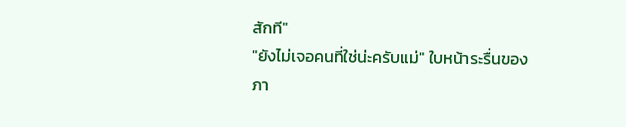สักที"
"ยังไม่เจอคนที่ใช่น่ะครับแม่" ใบหน้าระรื่นของภา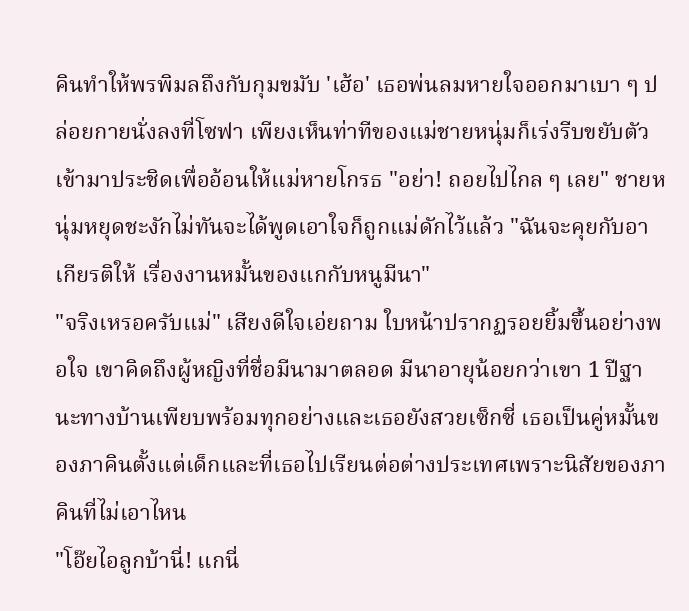คินทำให้พรพิมลถึงกับกุมขมับ 'เฮ้อ' เธอพ่นลมหายใจออกมาเบา ๆ ปล่อยกายนั่งลงที่โซฟา เพียงเห็นท่าทีของแม่ชายหนุ่มก็เร่งรีบขยับตัวเข้ามาประชิดเพื่ออ้อนให้แม่หายโกรธ "อย่า! ถอยไปไกล ๆ เลย" ชายหนุ่มหยุดชะงักไม่ทันจะได้พูดเอาใจก็ถูกแม่ดักไว้แล้ว "ฉันจะคุยกับอาเกียรติให้ เรื่องงานหมั้นของแกกับหนูมีนา"
"จริงเหรอครับแม่" เสียงดีใจเอ่ยถาม ใบหน้าปรากฏรอยยิ้มขึ้นอย่างพอใจ เขาคิดถึงผู้หญิงที่ชื่อมีนามาตลอด มีนาอายุน้อยกว่าเขา 1 ปีฐานะทางบ้านเพียบพร้อมทุกอย่างและเธอยังสวยเซ็กซี่ เธอเป็นคู่หมั้นของภาคินตั้งแต่เด็กและที่เธอไปเรียนต่อต่างประเทศเพราะนิสัยของภาคินที่ไม่เอาไหน
"โอ๊ยไอลูกบ้านี่! แกนี่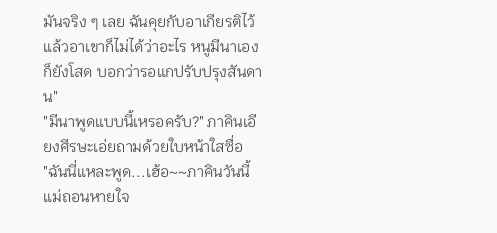มันจริง ๆ เลย ฉันคุยกับอาเกียรติไว้แล้วอาเขาก็ไม่ได้ว่าอะไร หนูมีนาเองก็ยังโสด บอกว่ารอแกปรับปรุงสันดาน"
"มีนาพูดแบบนี้เหรอครับ?" ภาคินเอียงศีรษะเอ่ยถามด้วยใบหน้าใสซื่อ
"ฉันนี่แหละพูด...เฮ้อ~~ภาคินวันนี้แม่ถอนหายใจ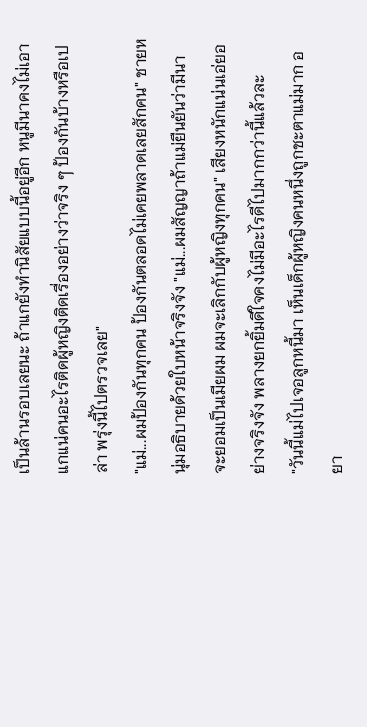เป็นล้านรอบเลยนะ ถ้าแกยังทำนิสัยแบบนี้อยู่อีก หนูมีนาคงไม่เอาแกแน่คนอะไรติดผู้หญิงติดเรื่องอย่างว่าจริง ๆ ป้องกันบ้างหรือเปล่า พรุ่งนี้ไปตรวจเลย"
"แม่...ผมป้องกันทุกคน ป้องกันตลอดไม่เคยพลาดเลยสักคน" ชายหนุ่มอธิบายด้วยใบหน้าจริงจัง "แม่...ผมสัญญาถ้าแม่ยืนยันว่ามีนาจะยอมเป็นเมียผม ผมจะเลิกกับผู้หญิงทุกคน" เสียงหนักแน่นเอ่ยอย่างจริงจัง พลางยกยิ้มดีใจคงไม่มีอะไรดีไปมากกว่านี้แล้วละ
"วันนี้แม่ไปเจอลูกหนี้มา เห็นเด็กผู้หญิงคนหนึ่งถูกชะตาแม่มาก อยา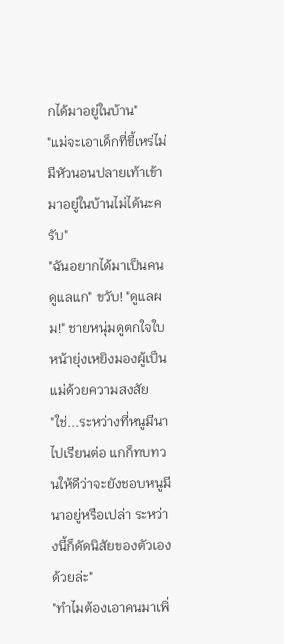กได้มาอยู่ในบ้าน"
"แม่จะเอาเด็กที่ขี้เหร่ไม่มีหัวนอนปลายเท้าเข้ามาอยู่ในบ้านไม่ได้นะครับ"
"ฉันอยากได้มาเป็นคนดูแลแก" ขวับ! "ดูแลผม!" ชายหนุ่มดูตกใจใบหน้ายุ่งเหยิงมองผู้เป็นแม่ด้วยความสงสัย
"ใช่...ระหว่างที่หนูมีนาไปเรียนต่อ แกก็ทบทวนให้ดีว่าจะยังชอบหนูมีนาอยู่หรือเปล่า ระหว่างนี้ก็ดัดนิสัยของตัวเองด้วยล่ะ"
"ทำไมต้องเอาคนมาเพิ่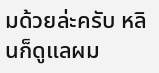มด้วยล่ะครับ หลินก็ดูแลผม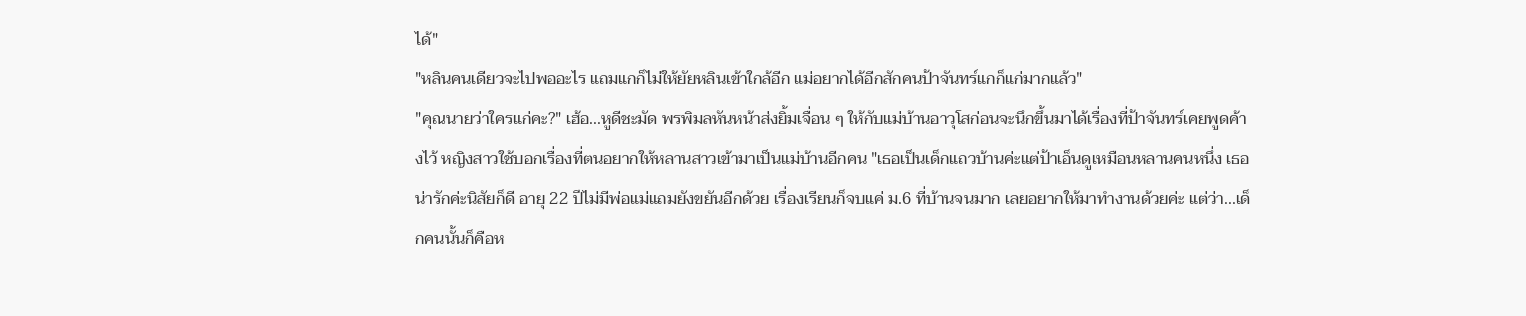ได้"
"หลินคนเดียวจะไปพออะไร แถมแกก็ไม่ให้ยัยหลินเข้าใกล้อีก แม่อยากได้อีกสักคนป้าจันทร์แกก็แก่มากแล้ว"
"คุณนายว่าใครแก่คะ?" เฮ้อ...หูดีชะมัด พรพิมลหันหน้าส่งยิ้มเจื่อน ๆ ให้กับแม่บ้านอาวุโสก่อนจะนึกขึ้นมาได้เรื่องที่ป้าจันทร์เคยพูดค้างไว้ หญิงสาวใช้บอกเรื่องที่ตนอยากให้หลานสาวเข้ามาเป็นแม่บ้านอีกคน "เธอเป็นเด็กแถวบ้านค่ะแต่ป้าเอ็นดูเหมือนหลานคนหนึ่ง เธอน่ารักค่ะนิสัยก็ดี อายุ 22 ปีไม่มีพ่อแม่แถมยังขยันอีกด้วย เรื่องเรียนก็จบแค่ ม.6 ที่บ้านจนมาก เลยอยากให้มาทำงานด้วยค่ะ แต่ว่า...เด็กคนนั้นก็คือห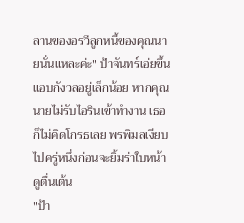ลานของอรวีลูกหนี้ของคุณนายนั่นแหละค่ะ" ป้าจันทร์เอ่ยขึ้นแอบกังวลอยู่เล็กน้อย หากคุณนายไม่รับไอรินเข้าทำงาน เธอก็ไม่คิดโกรธเลย พรพิมลเงียบไปครู่หนึ่งก่อนจะยิ้มร่าใบหน้าดูตื่นเต้น
"ป้า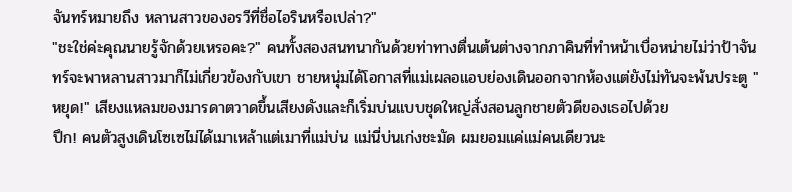จันทร์หมายถึง หลานสาวของอรวีที่ชื่อไอรินหรือเปล่า?"
"ชะใช่ค่ะคุณนายรู้จักด้วยเหรอคะ?" คนทั้งสองสนทนากันด้วยท่าทางตื่นเต้นต่างจากภาคินที่ทำหน้าเบื่อหน่ายไม่ว่าป้าจันทร์จะพาหลานสาวมาก็ไม่เกี่ยวข้องกับเขา ชายหนุ่มได้โอกาสที่แม่เผลอแอบย่องเดินออกจากห้องแต่ยังไม่ทันจะพ้นประตู "หยุด!" เสียงแหลมของมารดาตวาดขึ้นเสียงดังและก็เริ่มบ่นแบบชุดใหญ่สั่งสอนลูกชายตัวดีของเธอไปด้วย
ปึก! คนตัวสูงเดินโซเซไม่ได้เมาเหล้าแต่เมาที่แม่บ่น แม่นี่บ่นเก่งชะมัด ผมยอมแค่แม่คนเดียวนะ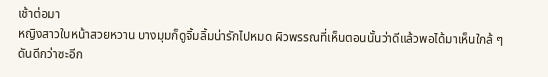เช้าต่อมา
หญิงสาวใบหน้าสวยหวาน บางมุมก็ดูจิ้มลิ้มน่ารักไปหมด ผิวพรรณที่เห็นตอนนั้นว่าดีแล้วพอได้มาเห็นใกล้ ๆ ดันดีกว่าซะอีก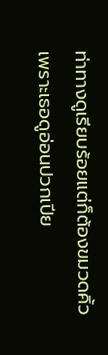ท่าทางดูเรียบร้อยแต่ก็ต้องขมวดคิ้วเพราะเธอดูอ่อนปวกเปีย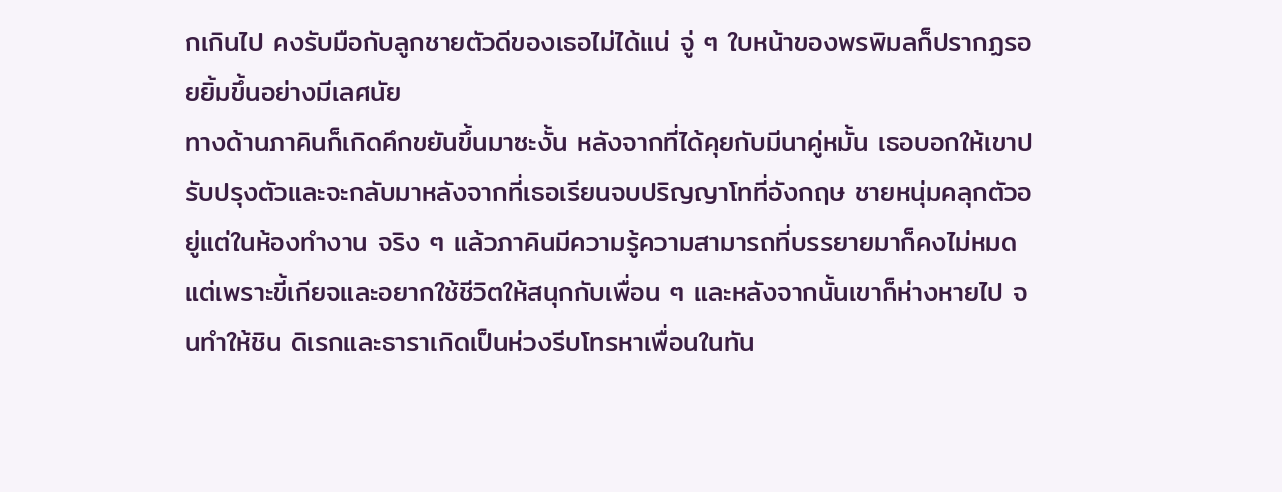กเกินไป คงรับมือกับลูกชายตัวดีของเธอไม่ได้แน่ จู่ ๆ ใบหน้าของพรพิมลก็ปรากฏรอยยิ้มขึ้นอย่างมีเลศนัย
ทางด้านภาคินก็เกิดคึกขยันขึ้นมาซะงั้น หลังจากที่ได้คุยกับมีนาคู่หมั้น เธอบอกให้เขาปรับปรุงตัวและจะกลับมาหลังจากที่เธอเรียนจบปริญญาโทที่อังกฤษ ชายหนุ่มคลุกตัวอยู่แต่ในห้องทำงาน จริง ๆ แล้วภาคินมีความรู้ความสามารถที่บรรยายมาก็คงไม่หมด แต่เพราะขี้เกียจและอยากใช้ชีวิตให้สนุกกับเพื่อน ๆ และหลังจากนั้นเขาก็ห่างหายไป จนทำให้ชิน ดิเรกและธาราเกิดเป็นห่วงรีบโทรหาเพื่อนในทัน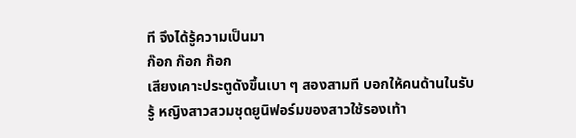ที จึงได้รู้ความเป็นมา
ก๊อก ก๊อก ก๊อก
เสียงเคาะประตูดังขึ้นเบา ๆ สองสามที บอกให้คนด้านในรับรู้ หญิงสาวสวมชุดยูนิฟอร์มของสาวใช้รองเท้า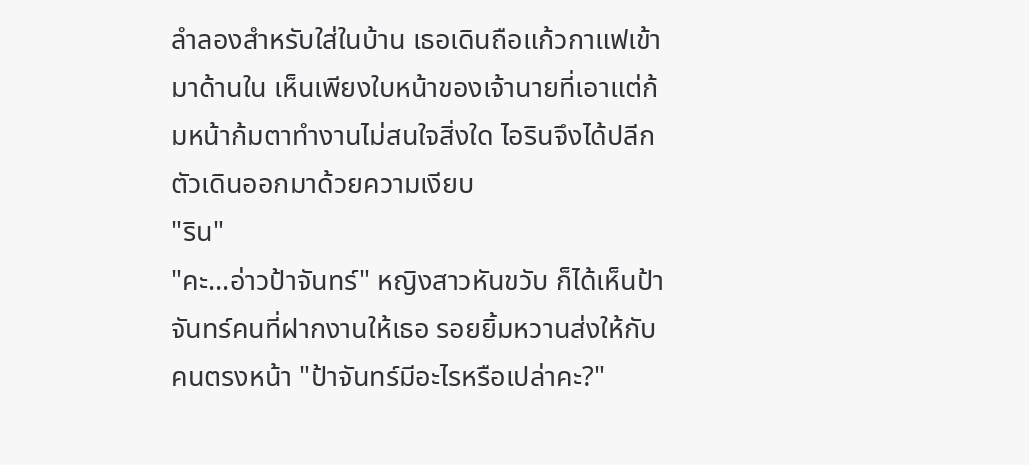ลำลองสำหรับใส่ในบ้าน เธอเดินถือแก้วกาแฟเข้ามาด้านใน เห็นเพียงใบหน้าของเจ้านายที่เอาแต่ก้มหน้าก้มตาทำงานไม่สนใจสิ่งใด ไอรินจึงได้ปลีกตัวเดินออกมาด้วยความเงียบ
"ริน"
"คะ...อ่าวป้าจันทร์" หญิงสาวหันขวับ ก็ได้เห็นป้าจันทร์คนที่ฝากงานให้เธอ รอยยิ้มหวานส่งให้กับคนตรงหน้า "ป้าจันทร์มีอะไรหรือเปล่าคะ?"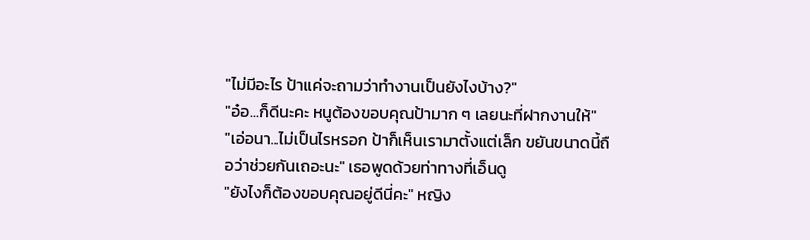"ไม่มีอะไร ป้าแค่จะถามว่าทำงานเป็นยังไงบ้าง?"
"อ๋อ...ก็ดีนะคะ หนูต้องขอบคุณป้ามาก ๆ เลยนะที่ฝากงานให้"
"เอ่อนา...ไม่เป็นไรหรอก ป้าก็เห็นเรามาตั้งแต่เล็ก ขยันขนาดนี้ถือว่าช่วยกันเถอะนะ" เธอพูดด้วยท่าทางที่เอ็นดู
"ยังไงก็ต้องขอบคุณอยู่ดีนี่คะ" หญิง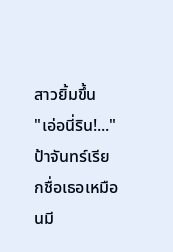สาวยิ้มขึ้น
"เอ่อนี่ริน!..." ป้าจันทร์เรียกชื่อเธอเหมือนมี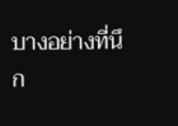บางอย่างที่นึก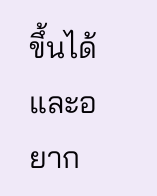ขึ้นได้และอยาก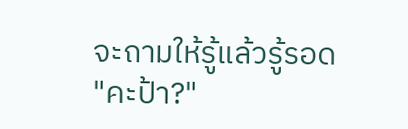จะถามให้รู้แล้วรู้รอด
"คะป้า?"